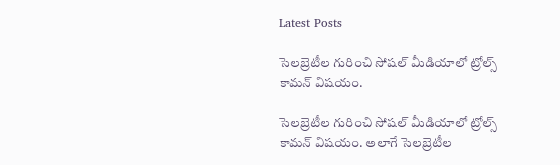Latest Posts

సెలబ్రెటీల గురించి సోషల్‌ మీడియాలో ట్రోల్స్ కామన్ విషయం.

సెలబ్రెటీల గురించి సోషల్‌ మీడియాలో ట్రోల్స్ కామన్ విషయం. అలాగే సెలబ్రెటీల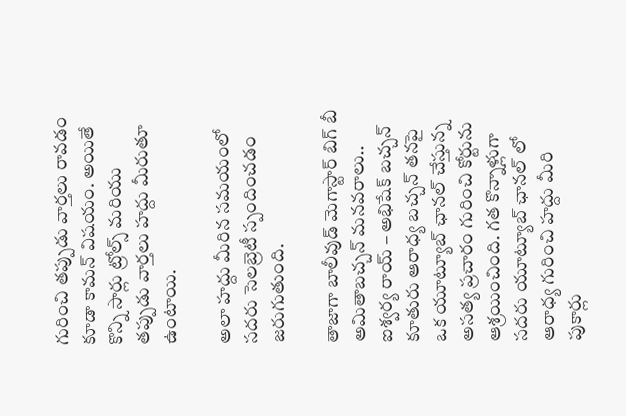గురించి తప్పుడు వార్తలు రావడం కూడా కామన్ విషయం. అయితే కొన్ని సార్లు ట్రోల్స్ మరియు తప్పుడు వార్తలు హద్దు మీరుతూ ఉంటాయి.

అలా హద్దు మీరిన సమయంలో సదరు సెలబ్రెటీ స్పందించడం జరుగుతుంది.

తాజాగా బాలీవుడ్ మెగాస్టార్ బిగ్ బీ అమితాబచ్చన్‌ మనవరాలు.. ఐశ్వర్య రాయ్‌ – అభిషేక్ బచ్చన్‌ కూతురు ఆరాధ్య బచ్చన్‌ తనపై ఒక యూట్యూబ్‌ ఛానల్ చేస్తున్న అసత్య ప్రచారం గురించి కోర్టును ఆశ్రయించింది. గత కొన్నాళ్లుగా సదరు యూట్యూబ్‌ ఛానల్ లో ఆరాధ్య గురించి హద్దు మీరి పుకార్లు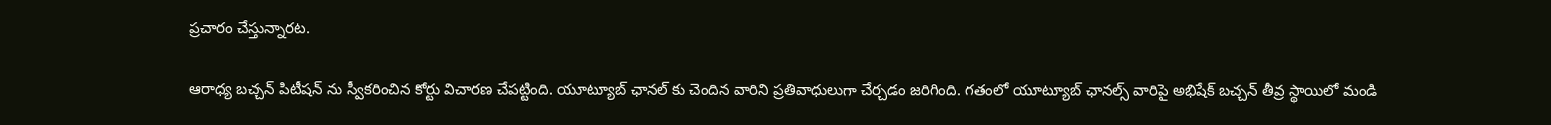ప్రచారం చేస్తున్నారట.

ఆరాధ్య బచ్చన్‌ పిటీషన్ ను స్వీకరించిన కోర్టు విచారణ చేపట్టింది. యూట్యూబ్‌ ఛానల్‌ కు చెందిన వారిని ప్రతివాధులుగా చేర్చడం జరిగింది. గతంలో యూట్యూబ్‌ ఛానల్స్‌ వారిపై అభిషేక్ బచ్చన్ తీవ్ర స్థాయిలో మండి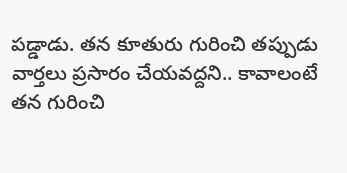పడ్డాడు. తన కూతురు గురించి తప్పుడు వార్తలు ప్రసారం చేయవద్దని.. కావాలంటే తన గురించి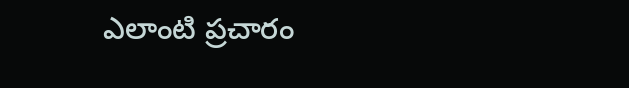ఎలాంటి ప్రచారం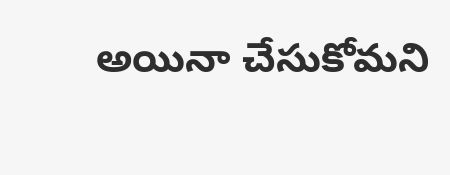అయినా చేసుకోమని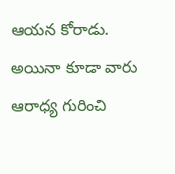ఆయన కోరాడు. అయినా కూడా వారు ఆరాధ్య గురించి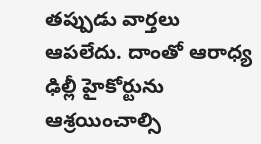తప్పుడు వార్తలు ఆపలేదు. దాంతో ఆరాధ్య ఢిల్లీ హైకోర్టును ఆశ్రయించాల్సి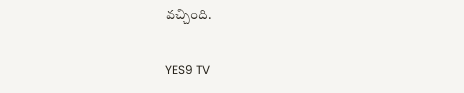వచ్చింది.

YES9 TV